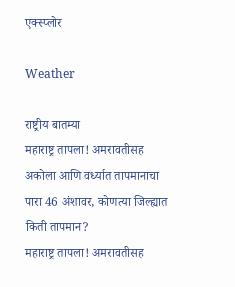एक्स्प्लोर

Weather

राष्ट्रीय बातम्या
महाराष्ट्र तापला! अमरावतीसह अकोला आणि वर्ध्यात तापमानाचा पारा 46 अंशावर, कोणत्या जिल्ह्यात किती तापमान?
महाराष्ट्र तापला! अमरावतीसह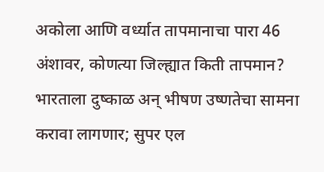अकोला आणि वर्ध्यात तापमानाचा पारा 46 अंशावर, कोणत्या जिल्ह्यात किती तापमान?
भारताला दुष्काळ अन् भीषण उष्णतेचा सामना करावा लागणार; सुपर एल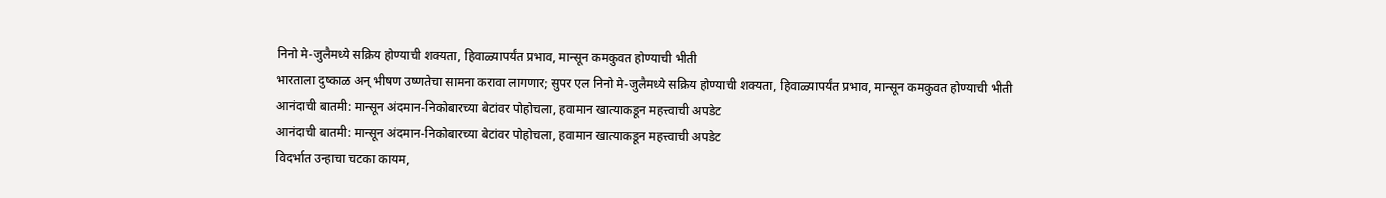निनो मे-जुलैमध्ये सक्रिय होण्याची शक्यता, हिवाळ्यापर्यंत प्रभाव, मान्सून कमकुवत होण्याची भीती
भारताला दुष्काळ अन् भीषण उष्णतेचा सामना करावा लागणार; सुपर एल निनो मे-जुलैमध्ये सक्रिय होण्याची शक्यता, हिवाळ्यापर्यंत प्रभाव, मान्सून कमकुवत होण्याची भीती
आनंदाची बातमी: मान्सून अंदमान-निकोबारच्या बेटांवर पोहोचला, हवामान खात्याकडून महत्त्वाची अपडेट
आनंदाची बातमी: मान्सून अंदमान-निकोबारच्या बेटांवर पोहोचला, हवामान खात्याकडून महत्त्वाची अपडेट
विदर्भात उन्हाचा चटका कायम,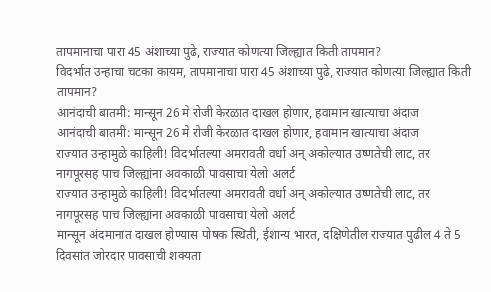तापमानाचा पारा 45 अंशाच्या पुढे, राज्यात कोणत्या जिल्ह्यात किती तापमान?
विदर्भात उन्हाचा चटका कायम, तापमानाचा पारा 45 अंशाच्या पुढे, राज्यात कोणत्या जिल्ह्यात किती तापमान?
आनंदाची बातमी: मान्सून 26 मे रोजी केरळात दाखल होणार, हवामान खात्याचा अंदाज
आनंदाची बातमी: मान्सून 26 मे रोजी केरळात दाखल होणार, हवामान खात्याचा अंदाज
राज्यात उन्हामुळे काहिली! विदर्भातल्या अमरावती वर्धा अन् अकोल्यात उष्णतेची लाट, तर नागपूरसह पाच जिल्ह्यांना अवकाळी पावसाचा येलो अलर्ट
राज्यात उन्हामुळे काहिली! विदर्भातल्या अमरावती वर्धा अन् अकोल्यात उष्णतेची लाट, तर नागपूरसह पाच जिल्ह्यांना अवकाळी पावसाचा येलो अलर्ट
मान्सून अंदमानात दाखल होण्यास पोषक स्थिती, ईशान्य भारत, दक्षिणेतील राज्यात पुढील 4 ते 5 दिवसांत जोरदार पावसाची शक्यता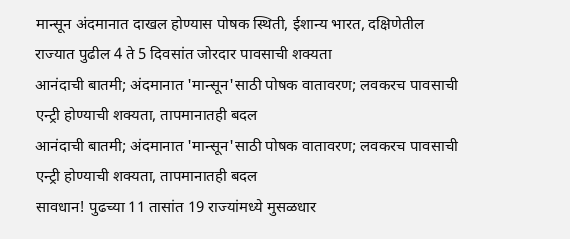मान्सून अंदमानात दाखल होण्यास पोषक स्थिती, ईशान्य भारत, दक्षिणेतील राज्यात पुढील 4 ते 5 दिवसांत जोरदार पावसाची शक्यता
आनंदाची बातमी; अंदमानात 'मान्सून'साठी पोषक वातावरण; लवकरच पावसाची एन्ट्री होण्याची शक्यता, तापमानातही बदल
आनंदाची बातमी; अंदमानात 'मान्सून'साठी पोषक वातावरण; लवकरच पावसाची एन्ट्री होण्याची शक्यता, तापमानातही बदल
सावधान! पुढच्या 11 तासांत 19 राज्यांमध्ये मुसळधार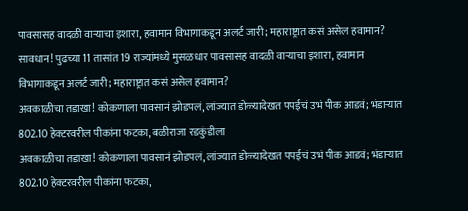पावसासह वादळी वाऱ्याचा इशारा, हवामान विभागाकडून अलर्ट जारी; महाराष्ट्रात कसं असेल हवामान?
सावधान! पुढच्या 11 तासांत 19 राज्यांमध्ये मुसळधार पावसासह वादळी वाऱ्याचा इशारा, हवामान विभागाकडून अलर्ट जारी; महाराष्ट्रात कसं असेल हवामान?
अवकाळीचा तडाखा! कोकणाला पावसानं झोडपलं, लांज्यात डोळ्यादेखत पपईचं उभं पीक आडवं; भंडाऱ्यात 802.10 हेक्टरवरील पीकांना फटका, बळीराजा रडकुंडीला
अवकाळीचा तडाखा! कोकणाला पावसानं झोडपलं, लांज्यात डोळ्यादेखत पपईचं उभं पीक आडवं; भंडाऱ्यात 802.10 हेक्टरवरील पीकांना फटका,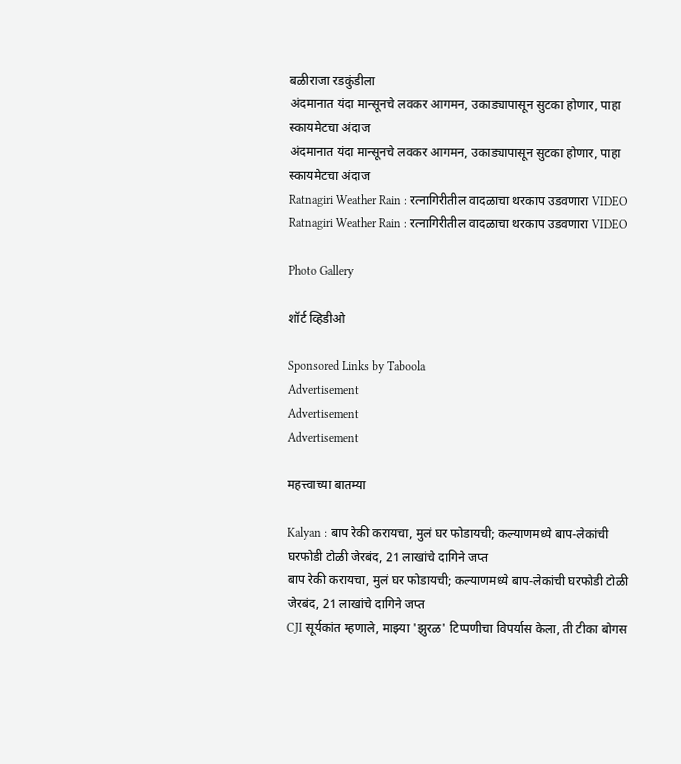बळीराजा रडकुंडीला
अंदमानात यंदा मान्सूनचे लवकर आगमन, उकाड्यापासून सुटका होणार, पाहा स्कायमेटचा अंदाज
अंदमानात यंदा मान्सूनचे लवकर आगमन, उकाड्यापासून सुटका होणार, पाहा स्कायमेटचा अंदाज
Ratnagiri Weather Rain : रत्नागिरीतील वादळाचा थरकाप उडवणारा VIDEO
Ratnagiri Weather Rain : रत्नागिरीतील वादळाचा थरकाप उडवणारा VIDEO

Photo Gallery

शॉर्ट व्हिडीओ

Sponsored Links by Taboola
Advertisement
Advertisement
Advertisement

महत्त्वाच्या बातम्या

Kalyan : बाप रेकी करायचा, मुलं घर फोडायची; कल्याणमध्ये बाप-लेकांची घरफोडी टोळी जेरबंद, 21 लाखांचे दागिने जप्त
बाप रेकी करायचा, मुलं घर फोडायची; कल्याणमध्ये बाप-लेकांची घरफोडी टोळी जेरबंद, 21 लाखांचे दागिने जप्त
CJI सूर्यकांत म्हणाले, माझ्या 'झुरळ' टिप्पणीचा विपर्यास केला, ती टीका बोगस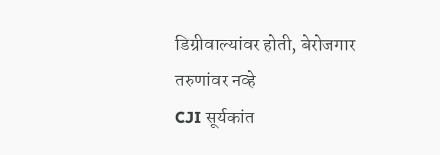डिग्रीवाल्यांवर होती, बेरोजगार तरुणांवर नव्हे
CJI सूर्यकांत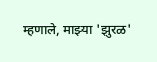म्हणाले, माझ्या 'झुरळ'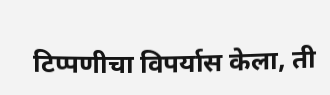टिप्पणीचा विपर्यास केला, ती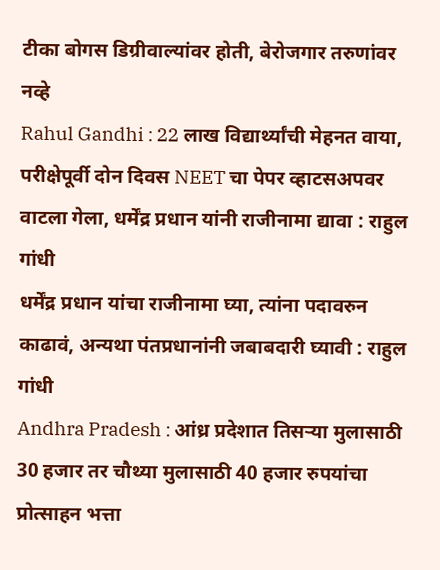टीका बोगस डिग्रीवाल्यांवर होती, बेरोजगार तरुणांवर नव्हे
Rahul Gandhi : 22 लाख विद्यार्थ्यांची मेहनत वाया, परीक्षेपूर्वी दोन दिवस NEET चा पेपर व्हाटसअपवर वाटला गेला, धर्मेंद्र प्रधान यांनी राजीनामा द्यावा : राहुल गांधी
धर्मेंद्र प्रधान यांचा राजीनामा घ्या, त्यांना पदावरुन काढावं, अन्यथा पंतप्रधानांनी जबाबदारी घ्यावी : राहुल गांधी
Andhra Pradesh : आंध्र प्रदेशात तिसऱ्या मुलासाठी 30 हजार तर चौथ्या मुलासाठी 40 हजार रुपयांचा प्रोत्साहन भत्ता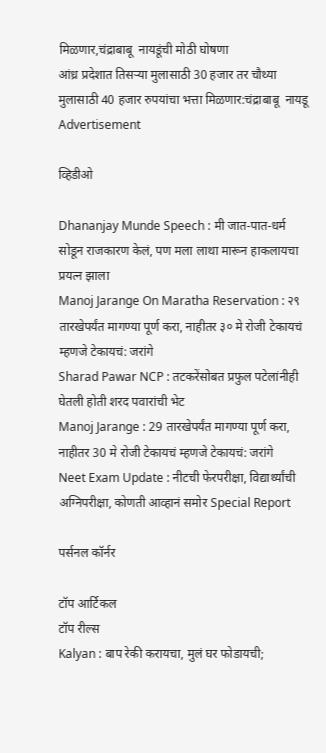मिळणार,चंद्राबाबू  नायडूंची मोठी घोषणा
आंध्र प्रदेशात तिसऱ्या मुलासाठी 30 हजार तर चौथ्या मुलासाठी 40 हजार रुपयांचा भत्ता मिळणार:चंद्राबाबू  नायडू
Advertisement

व्हिडीओ

Dhananjay Munde Speech : मी जात-पात-धर्म सोडून राजकारण केलं, पण मला लाथा मारून हाकलायचा प्रयत्न झाला
Manoj Jarange On Maratha Reservation : २९ तारखेपर्यंत मागण्या पूर्ण करा, नाहीतर ३० मे रोजी टेकायचं म्हणजे टेकायचं: जरांगे
Sharad Pawar NCP : तटकरेंसोबत प्रफुल पटेलांनीही घेतली होती शरद पवारांची भेट
Manoj Jarange : 29 तारखेपर्यंत मागण्या पूर्ण करा, नाहीतर 30 मे रोजी टेकायचं म्हणजे टेकायचं: जरांगे
Neet Exam Update : नीटची फेरपरीक्षा, विद्यार्थ्यांची अग्निपरीक्षा, कोणती आव्हानं समोर Special Report

पर्सनल कॉर्नर

टॉप आर्टिकल
टॉप रील्स
Kalyan : बाप रेकी करायचा, मुलं घर फोडायची;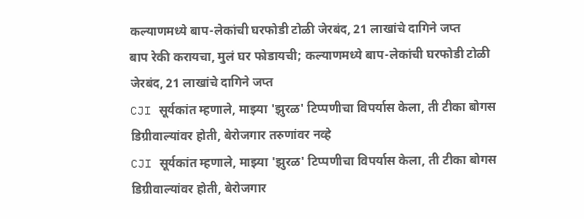कल्याणमध्ये बाप-लेकांची घरफोडी टोळी जेरबंद, 21 लाखांचे दागिने जप्त
बाप रेकी करायचा, मुलं घर फोडायची; कल्याणमध्ये बाप-लेकांची घरफोडी टोळी जेरबंद, 21 लाखांचे दागिने जप्त
CJI सूर्यकांत म्हणाले, माझ्या 'झुरळ' टिप्पणीचा विपर्यास केला, ती टीका बोगस डिग्रीवाल्यांवर होती, बेरोजगार तरुणांवर नव्हे
CJI सूर्यकांत म्हणाले, माझ्या 'झुरळ' टिप्पणीचा विपर्यास केला, ती टीका बोगस डिग्रीवाल्यांवर होती, बेरोजगार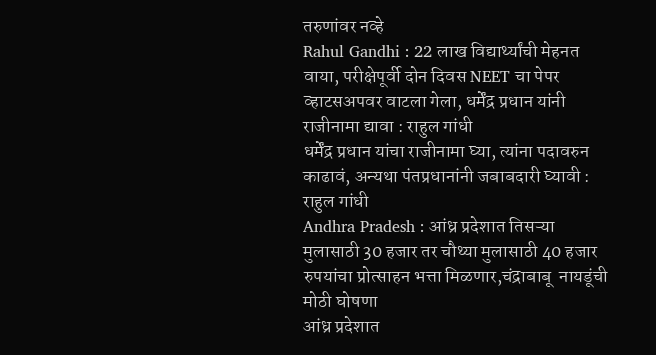तरुणांवर नव्हे
Rahul Gandhi : 22 लाख विद्यार्थ्यांची मेहनत वाया, परीक्षेपूर्वी दोन दिवस NEET चा पेपर व्हाटसअपवर वाटला गेला, धर्मेंद्र प्रधान यांनी राजीनामा द्यावा : राहुल गांधी
धर्मेंद्र प्रधान यांचा राजीनामा घ्या, त्यांना पदावरुन काढावं, अन्यथा पंतप्रधानांनी जबाबदारी घ्यावी : राहुल गांधी
Andhra Pradesh : आंध्र प्रदेशात तिसऱ्या मुलासाठी 30 हजार तर चौथ्या मुलासाठी 40 हजार रुपयांचा प्रोत्साहन भत्ता मिळणार,चंद्राबाबू  नायडूंची मोठी घोषणा
आंध्र प्रदेशात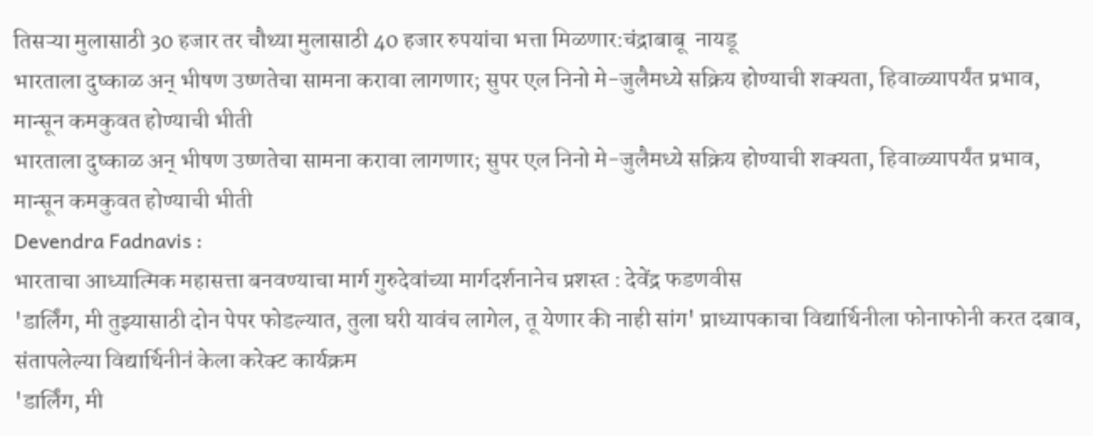तिसऱ्या मुलासाठी 30 हजार तर चौथ्या मुलासाठी 40 हजार रुपयांचा भत्ता मिळणार:चंद्राबाबू  नायडू
भारताला दुष्काळ अन् भीषण उष्णतेचा सामना करावा लागणार; सुपर एल निनो मे-जुलैमध्ये सक्रिय होण्याची शक्यता, हिवाळ्यापर्यंत प्रभाव, मान्सून कमकुवत होण्याची भीती
भारताला दुष्काळ अन् भीषण उष्णतेचा सामना करावा लागणार; सुपर एल निनो मे-जुलैमध्ये सक्रिय होण्याची शक्यता, हिवाळ्यापर्यंत प्रभाव, मान्सून कमकुवत होण्याची भीती
Devendra Fadnavis :
भारताचा आध्यात्मिक महासत्ता बनवण्याचा मार्ग गुरुदेवांच्या मार्गदर्शनानेच प्रशस्त : देवेंद्र फडणवीस
'डार्लिंग, मी तुझ्यासाठी दोन पेपर फोडल्यात, तुला घरी यावंच लागेल, तू येणार की नाही सांग' प्राध्यापकाचा विद्यार्थिनीला फोनाफोनी करत दबाव, संतापलेल्या विद्यार्थिनीनं केला करेक्ट कार्यक्रम
'डार्लिंग, मी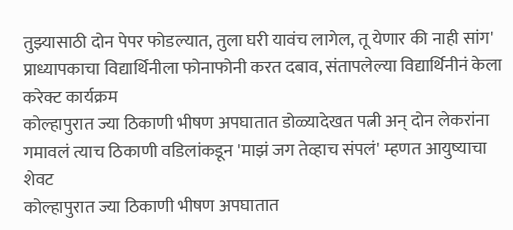तुझ्यासाठी दोन पेपर फोडल्यात, तुला घरी यावंच लागेल, तू येणार की नाही सांग' प्राध्यापकाचा विद्यार्थिनीला फोनाफोनी करत दबाव, संतापलेल्या विद्यार्थिनीनं केला करेक्ट कार्यक्रम
कोल्हापुरात ज्या ठिकाणी भीषण अपघातात डोळ्यादेखत पत्नी अन् दोन लेकरांना गमावलं त्याच ठिकाणी वडिलांकडून 'माझं जग तेव्हाच संपलं' म्हणत आयुष्याचा शेवट
कोल्हापुरात ज्या ठिकाणी भीषण अपघातात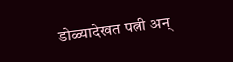डोळ्यादेखत पत्नी अन्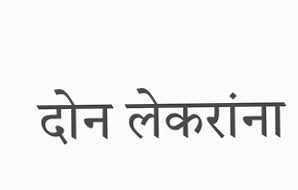दोन लेकरांना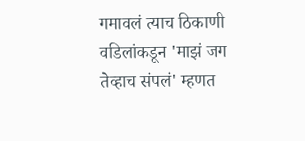गमावलं त्याच ठिकाणी वडिलांकडून 'माझं जग तेव्हाच संपलं' म्हणत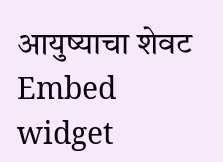आयुष्याचा शेवट
Embed widget